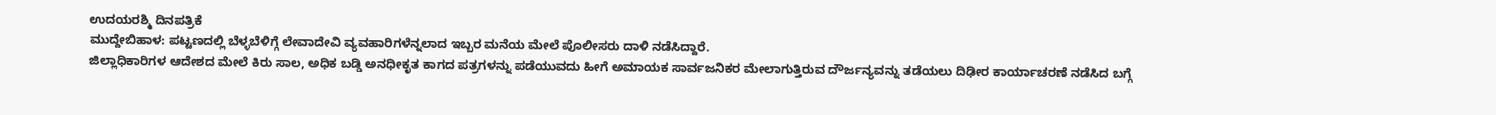ಉದಯರಶ್ಮಿ ದಿನಪತ್ರಿಕೆ
ಮುದ್ದೇಬಿಹಾಳ: ಪಟ್ಟಣದಲ್ಲಿ ಬೆಳ್ಳಬೆಳಿಗ್ಗೆ ಲೇವಾದೇವಿ ವ್ಯವಹಾರಿಗಳೆನ್ನಲಾದ ಇಬ್ಬರ ಮನೆಯ ಮೇಲೆ ಪೊಲೀಸರು ದಾಳಿ ನಡೆಸಿದ್ದಾರೆ.
ಜಿಲ್ಲಾಧಿಕಾರಿಗಳ ಆದೇಶದ ಮೇಲೆ ಕಿರು ಸಾಲ, ಅಧಿಕ ಬಡ್ಡಿ ಅನಧೀಕೃತ ಕಾಗದ ಪತ್ರಗಳನ್ನು ಪಡೆಯುವದು ಹೀಗೆ ಅಮಾಯಕ ಸಾರ್ವಜನಿಕರ ಮೇಲಾಗುತ್ತಿರುವ ದೌರ್ಜನ್ಯವನ್ನು ತಡೆಯಲು ದಿಢೀರ ಕಾರ್ಯಾಚರಣೆ ನಡೆಸಿದ ಬಗ್ಗೆ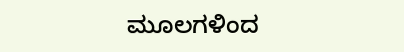ಮೂಲಗಳಿಂದ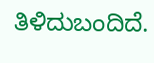ತಿಳಿದುಬಂದಿದೆ.